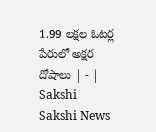1.99 లక్షల ఓటర్ల పేరులో అక్షర దోషాలు | - | Sakshi
Sakshi News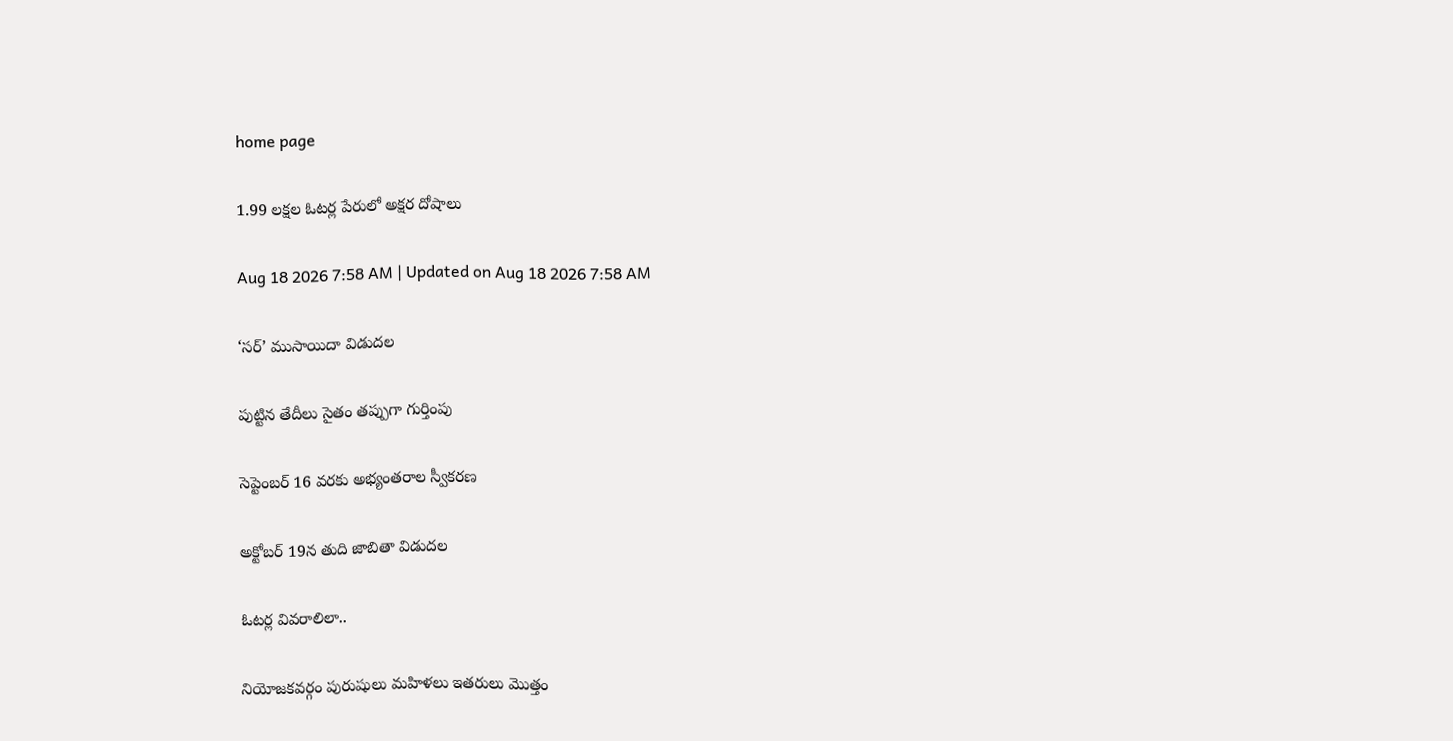home page

1.99 లక్షల ఓటర్ల పేరులో అక్షర దోషాలు

Aug 18 2026 7:58 AM | Updated on Aug 18 2026 7:58 AM

‘సర్‌’ ముసాయిదా విడుదల

పుట్టిన తేదీలు సైతం తప్పుగా గుర్తింపు

సెప్టెంబర్‌ 16 వరకు అభ్యంతరాల స్వీకరణ

అక్టోబర్‌ 19న తుది జాబితా విడుదల

ఓటర్ల వివరాలిలా..

నియోజకవర్గం పురుషులు మహిళలు ఇతరులు మొత్తం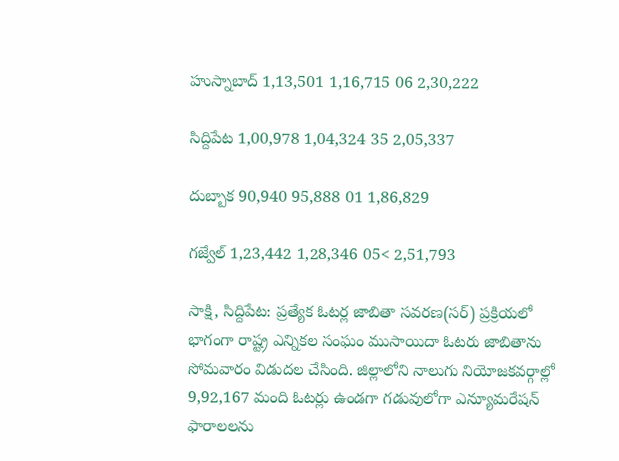హుస్నాబాద్‌ 1,13,501 1,16,715 06 2,30,222

సిద్దిపేట 1,00,978 1,04,324 35 2,05,337

దుబ్బాక 90,940 95,888 01 1,86,829

గజ్వేల్‌ 1,23,442 1,28,346 05< 2,51,793

సాక్షి, సిద్దిపేట: ప్రత్యేక ఓటర్ల జాబితా సవరణ(సర్‌) ప్రక్రియలో భాగంగా రాష్ట్ర ఎన్నికల సంఘం ముసాయిదా ఓటరు జాబితాను సోమవారం విడుదల చేసింది. జిల్లాలోని నాలుగు నియోజకవర్గాల్లో 9,92,167 మంది ఓటర్లు ఉండగా గడువులోగా ఎన్యూమరేషన్‌ ఫారాలలను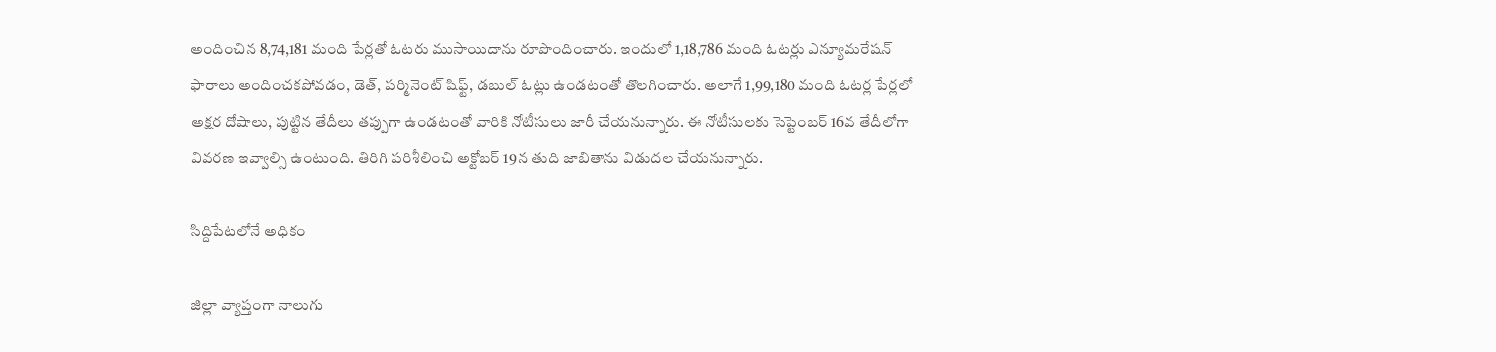అందించిన 8,74,181 మంది పేర్లతో ఓటరు ముసాయిదాను రూపొందించారు. ఇందులో 1,18,786 మంది ఓటర్లు ఎన్యూమరేషన్‌ ఫారాలు అందించకపోవడం, డెత్‌, పర్మినెంట్‌ షిఫ్ట్‌, డబుల్‌ ఓట్లు ఉండటంతో తొలగించారు. అలాగే 1,99,180 మంది ఓటర్ల పేర్లలో అక్షర దోషాలు, పుట్టిన తేదీలు తప్పుగా ఉండటంతో వారికి నోటీసులు జారీ చేయనున్నారు. ఈ నోటీసులకు సెప్టెంబర్‌ 16వ తేదీలోగా వివరణ ఇవ్వాల్సి ఉంటుంది. తిరిగి పరిశీలించి అక్టోబర్‌ 19న తుది జాబితాను విడుదల చేయనున్నారు.

సిద్దిపేటలోనే అధికం

జిల్లా వ్యాప్తంగా నాలుగు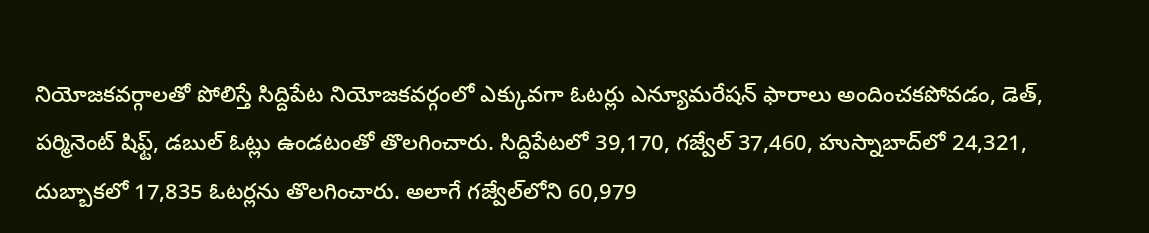నియోజకవర్గాలతో పోలిస్తే సిద్దిపేట నియోజకవర్గంలో ఎక్కువగా ఓటర్లు ఎన్యూమరేషన్‌ ఫారాలు అందించకపోవడం, డెత్‌, పర్మినెంట్‌ షిఫ్ట్‌, డబుల్‌ ఓట్లు ఉండటంతో తొలగించారు. సిద్దిపేటలో 39,170, గజ్వేల్‌ 37,460, హుస్నాబాద్‌లో 24,321, దుబ్బాకలో 17,835 ఓటర్లను తొలగించారు. అలాగే గజ్వేల్‌లోని 60,979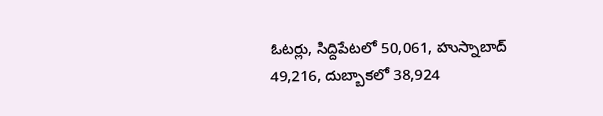ఓటర్లు, సిద్దిపేటలో 50,061, హుస్నాబాద్‌ 49,216, దుబ్బాకలో 38,924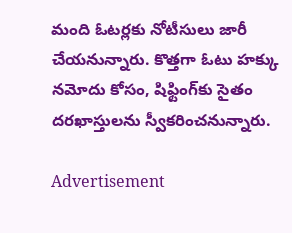మంది ఓటర్లకు నోటీసులు జారీ చేయనున్నారు. కొత్తగా ఓటు హక్కు నమోదు కోసం, షిఫ్టింగ్‌కు సైతం దరఖాస్తులను స్వీకరించనున్నారు.

Advertisement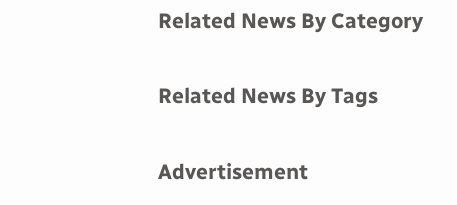Related News By Category

Related News By Tags

Advertisement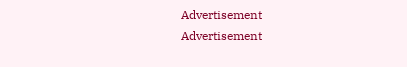Advertisement
Advertisement